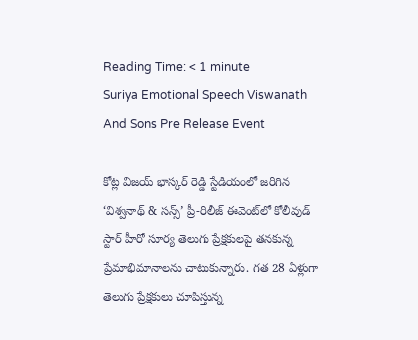Reading Time: < 1 minute
Suriya Emotional Speech Viswanath And Sons Pre Release Event

కోట్ల విజయ్ భాస్కర్ రెడ్డి స్టేడియంలో జరిగిన ‘విశ్వనాథ్ & సన్స్’ ప్రీ-రిలీజ్ ఈవెంట్‌లో కోలీవుడ్ స్టార్ హీరో సూర్య తెలుగు ప్రేక్షకులపై తనకున్న ప్రేమాభిమానాలను చాటుకున్నారు. గత 28 ఏళ్లుగా తెలుగు ప్రేక్షకులు చూపిస్తున్న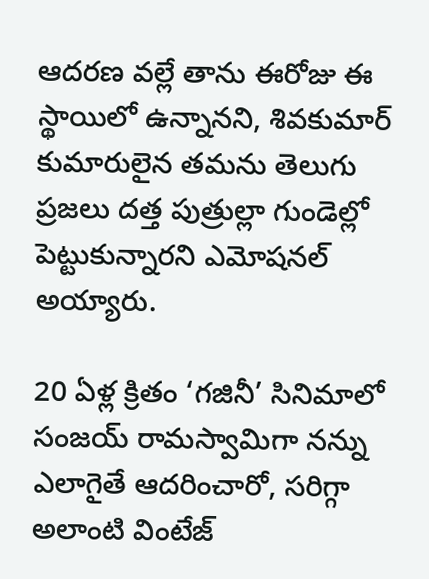ఆదరణ వల్లే తాను ఈరోజు ఈ స్థాయిలో ఉన్నానని, శివకుమార్ కుమారులైన తమను తెలుగు ప్రజలు దత్త పుత్రుల్లా గుండెల్లో పెట్టుకున్నారని ఎమోషనల్ అయ్యారు.

20 ఏళ్ల క్రితం ‘గజినీ’ సినిమాలో సంజయ్ రామస్వామిగా నన్ను ఎలాగైతే ఆదరించారో, సరిగ్గా అలాంటి వింటేజ్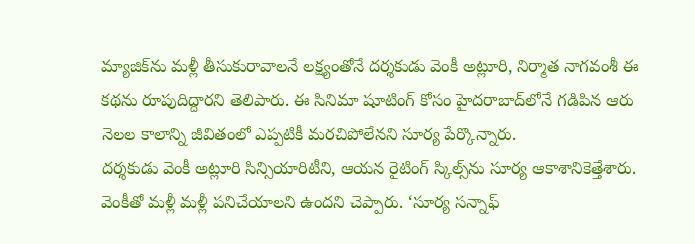మ్యాజిక్‌ను మళ్లీ తీసుకురావాలనే లక్ష్యంతోనే దర్శకుడు వెంకీ అట్లూరి, నిర్మాత నాగవంశీ ఈ కథను రూపుదిద్దారని తెలిపారు. ఈ సినిమా షూటింగ్ కోసం హైదరాబాద్‌లోనే గడిపిన ఆరు నెలల కాలాన్ని జీవితంలో ఎప్పటికీ మరచిపోలేనని సూర్య పేర్కొన్నారు.
దర్శకుడు వెంకీ అట్లూరి సిన్సియారిటీని, ఆయన రైటింగ్ స్కిల్స్‌ను సూర్య ఆకాశానికెత్తేశారు. వెంకీతో మళ్లీ మళ్లీ పనిచేయాలని ఉందని చెప్పారు. ‘సూర్య సన్నాఫ్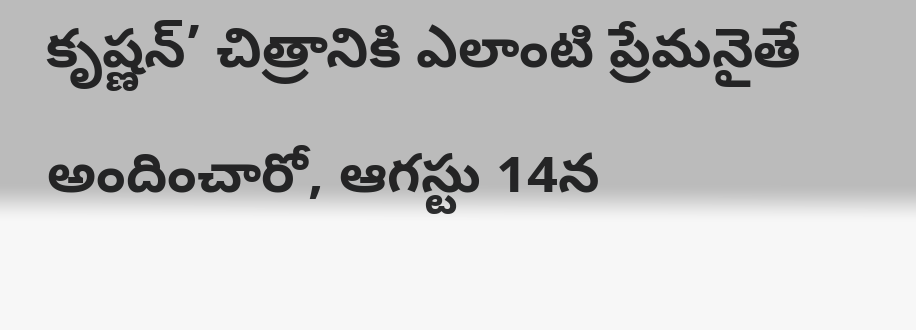కృష్ణన్’ చిత్రానికి ఎలాంటి ప్రేమనైతే అందించారో, ఆగస్టు 14న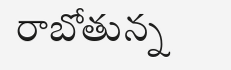రాబోతున్న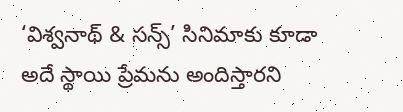‘విశ్వనాథ్ & సన్స్’ సినిమాకు కూడా అదే స్థాయి ప్రేమను అందిస్తారని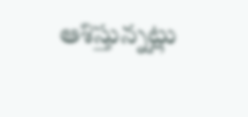ఆశిస్తున్నట్లు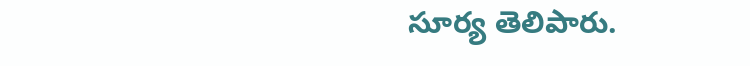సూర్య తెలిపారు.